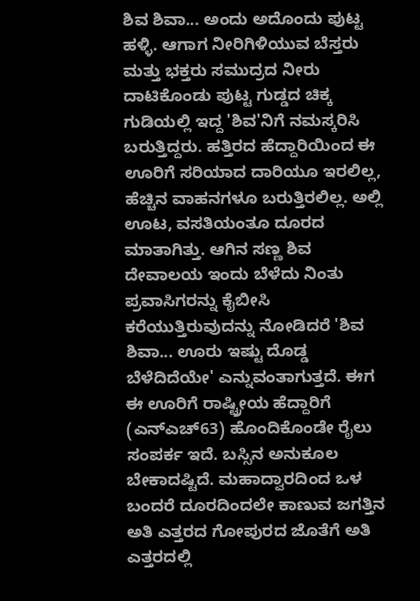ಶಿವ ಶಿವಾ... ಅಂದು ಅದೊಂದು ಪುಟ್ಟ ಹಳ್ಳಿ. ಆಗಾಗ ನೀರಿಗಿಳಿಯುವ ಬೆಸ್ತರು ಮತ್ತು ಭಕ್ತರು ಸಮುದ್ರದ ನೀರು ದಾಟಿಕೊಂಡು ಪುಟ್ಟ ಗುಡ್ಡದ ಚಿಕ್ಕ ಗುಡಿಯಲ್ಲಿ ಇದ್ದ 'ಶಿವ'ನಿಗೆ ನಮಸ್ಕರಿಸಿ ಬರುತ್ತಿದ್ದರು. ಹತ್ತಿರದ ಹೆದ್ದಾರಿಯಿಂದ ಈ ಊರಿಗೆ ಸರಿಯಾದ ದಾರಿಯೂ ಇರಲಿಲ್ಲ, ಹೆಚ್ಚಿನ ವಾಹನಗಳೂ ಬರುತ್ತಿರಲಿಲ್ಲ. ಅಲ್ಲಿ ಊಟ, ವಸತಿಯಂತೂ ದೂರದ ಮಾತಾಗಿತ್ತು. ಆಗಿನ ಸಣ್ಣ ಶಿವ ದೇವಾಲಯ ಇಂದು ಬೆಳೆದು ನಿಂತು ಪ್ರವಾಸಿಗರನ್ನು ಕೈಬೀಸಿ ಕರೆಯುತ್ತಿರುವುದನ್ನು ನೋಡಿದರೆ 'ಶಿವ ಶಿವಾ... ಊರು ಇಷ್ಟು ದೊಡ್ಡ ಬೆಳೆದಿದೆಯೇ' ಎನ್ನುವಂತಾಗುತ್ತದೆ. ಈಗ ಈ ಊರಿಗೆ ರಾಷ್ಟ್ರೀಯ ಹೆದ್ದಾರಿಗೆ (ಎನ್‌ಎಚ್63) ಹೊಂದಿಕೊಂಡೇ ರೈಲು ಸಂಪರ್ಕ ಇದೆ. ಬಸ್ಸಿನ ಅನುಕೂಲ ಬೇಕಾದಷ್ಟಿದೆ. ಮಹಾದ್ವಾರದಿಂದ ಒಳ ಬಂದರೆ ದೂರದಿಂದಲೇ ಕಾಣುವ ಜಗತ್ತಿನ ಅತಿ ಎತ್ತರದ ಗೋಪುರದ ಜೊತೆಗೆ ಅತಿ ಎತ್ತರದಲ್ಲಿ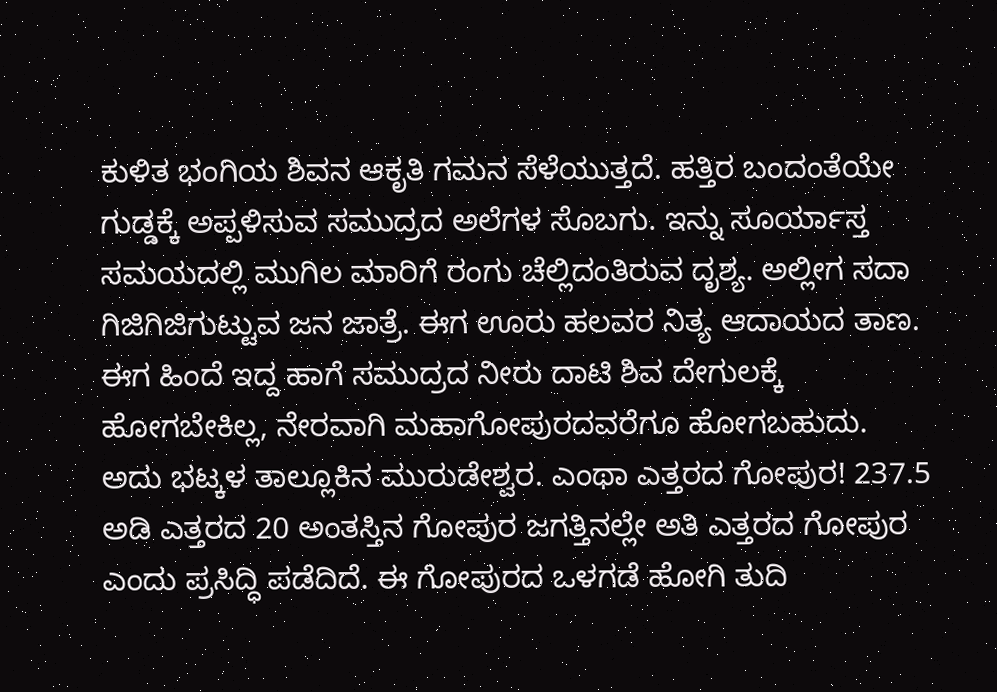ಕುಳಿತ ಭಂಗಿಯ ಶಿವನ ಆಕೃತಿ ಗಮನ ಸೆಳೆಯುತ್ತದೆ. ಹತ್ತಿರ ಬಂದಂತೆಯೇ ಗುಡ್ಡಕ್ಕೆ ಅಪ್ಪಳಿಸುವ ಸಮುದ್ರದ ಅಲೆಗಳ ಸೊಬಗು. ಇನ್ನು ಸೂರ್ಯಾಸ್ತ ಸಮಯದಲ್ಲಿ ಮುಗಿಲ ಮಾರಿಗೆ ರಂಗು ಚೆಲ್ಲಿದಂತಿರುವ ದೃಶ್ಯ. ಅಲ್ಲೀಗ ಸದಾ ಗಿಜಿಗಿಜಿಗುಟ್ಟುವ ಜನ ಜಾತ್ರೆ. ಈಗ ಊರು ಹಲವರ ನಿತ್ಯ ಆದಾಯದ ತಾಣ. ಈಗ ಹಿಂದೆ ಇದ್ದ ಹಾಗೆ ಸಮುದ್ರದ ನೀರು ದಾಟಿ ಶಿವ ದೇಗುಲಕ್ಕೆ ಹೋಗಬೇಕಿಲ್ಲ, ನೇರವಾಗಿ ಮಹಾಗೋಪುರದವರೆಗೂ ಹೋಗಬಹುದು. ಅದು ಭಟ್ಕಳ ತಾಲ್ಲೂಕಿನ ಮುರುಡೇಶ್ವರ. ಎಂಥಾ ಎತ್ತರದ ಗೋಪುರ! 237.5 ಅಡಿ ಎತ್ತರದ 20 ಅಂತಸ್ತಿನ ಗೋಪುರ ಜಗತ್ತಿನಲ್ಲೇ ಅತಿ ಎತ್ತರದ ಗೋಪುರ ಎಂದು ಪ್ರಸಿದ್ಧಿ ಪಡೆದಿದೆ. ಈ ಗೋಪುರದ ಒಳಗಡೆ ಹೋಗಿ ತುದಿ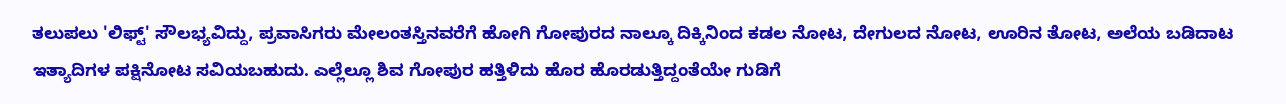ತಲುಪಲು 'ಲಿಫ್ಟ್‌' ಸೌಲಭ್ಯವಿದ್ದು, ಪ್ರವಾಸಿಗರು ಮೇಲಂತಸ್ತಿನವರೆಗೆ ಹೋಗಿ ಗೋಪುರದ ನಾಲ್ಕೂ ದಿಕ್ಕಿನಿಂದ ಕಡಲ ನೋಟ, ದೇಗುಲದ ನೋಟ, ಊರಿನ ತೋಟ, ಅಲೆಯ ಬಡಿದಾಟ ಇತ್ಯಾದಿಗಳ ಪಕ್ಷಿನೋಟ ಸವಿಯಬಹುದು. ಎಲ್ಲೆಲ್ಲೂ ಶಿವ ಗೋಪುರ ಹತ್ತಿಳಿದು ಹೊರ ಹೊರಡುತ್ತಿದ್ದಂತೆಯೇ ಗುಡಿಗೆ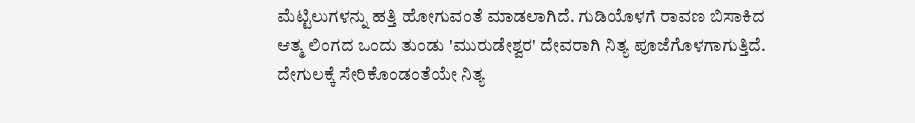ಮೆಟ್ಟಿಲುಗಳನ್ನು ಹತ್ತಿ ಹೋಗುವಂತೆ ಮಾಡಲಾಗಿದೆ. ಗುಡಿಯೊಳಗೆ ರಾವಣ ಬಿಸಾಕಿದ ಆತ್ಮ ಲಿಂಗದ ಒಂದು ತುಂಡು 'ಮುರುಡೇಶ್ವರ' ದೇವರಾಗಿ ನಿತ್ಯ ಪೂಜೆಗೊಳಗಾಗುತ್ತಿದೆ. ದೇಗುಲಕ್ಕೆ ಸೇರಿಕೊಂಡಂತೆಯೇ ನಿತ್ಯ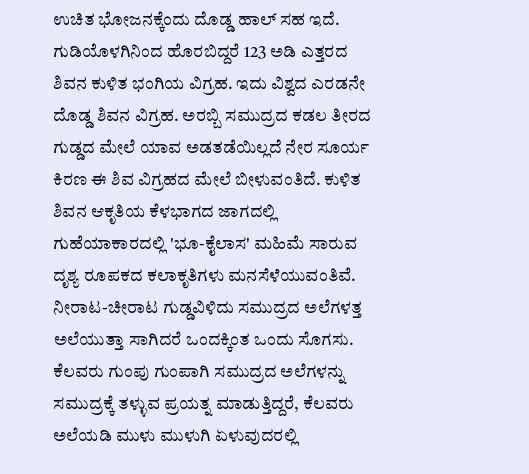ಉಚಿತ ಭೋಜನಕ್ಕೆಂದು ದೊಡ್ಡ ಹಾಲ್ ಸಹ ಇದೆ. ಗುಡಿಯೊಳಗಿನಿಂದ ಹೊರಬಿದ್ದರೆ 123 ಅಡಿ ಎತ್ತರದ ಶಿವನ ಕುಳಿತ ಭಂಗಿಯ ವಿಗ್ರಹ. ಇದು ವಿಶ್ವದ ಎರಡನೇ ದೊಡ್ಡ ಶಿವನ ವಿಗ್ರಹ. ಅರಬ್ಬಿ ಸಮುದ್ರದ ಕಡಲ ತೀರದ ಗುಡ್ಡದ ಮೇಲೆ ಯಾವ ಅಡತಡೆಯಿಲ್ಲದೆ ನೇರ ಸೂರ್ಯ ಕಿರಣ ಈ ಶಿವ ವಿಗ್ರಹದ ಮೇಲೆ ಬೀಳುವಂತಿದೆ. ಕುಳಿತ ಶಿವನ ಆಕೃತಿಯ ಕೆಳಭಾಗದ ಜಾಗದಲ್ಲಿ ಗುಹೆಯಾಕಾರದಲ್ಲಿ 'ಭೂ-ಕೈಲಾಸ' ಮಹಿಮೆ ಸಾರುವ ದೃಶ್ಯ ರೂಪಕದ ಕಲಾಕೃತಿಗಳು ಮನಸೆಳೆಯುವಂತಿವೆ. ನೀರಾಟ-ಚೀರಾಟ ಗುಡ್ಡವಿಳಿದು ಸಮುದ್ರದ ಅಲೆಗಳತ್ತ ಅಲೆಯುತ್ತಾ ಸಾಗಿದರೆ ಒಂದಕ್ಕಿಂತ ಒಂದು ಸೊಗಸು. ಕೆಲವರು ಗುಂಪು ಗುಂಪಾಗಿ ಸಮುದ್ರದ ಅಲೆಗಳನ್ನು ಸಮುದ್ರಕ್ಕೆ ತಳ್ಳುವ ಪ್ರಯತ್ನ ಮಾಡುತ್ತಿದ್ದರೆ, ಕೆಲವರು ಅಲೆಯಡಿ ಮುಳು ಮುಳುಗಿ ಏಳುವುದರಲ್ಲಿ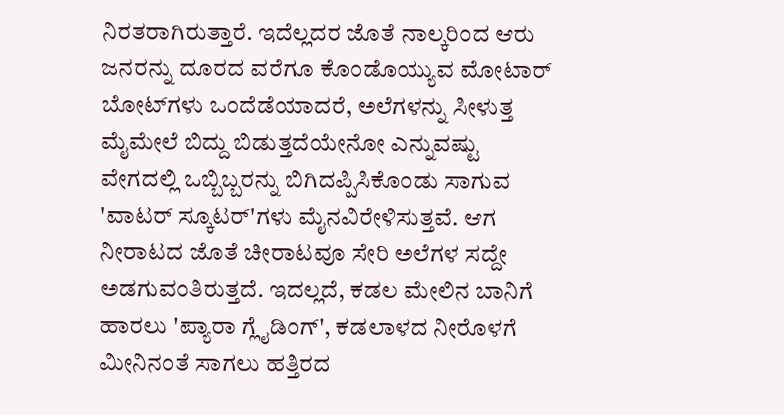ನಿರತರಾಗಿರುತ್ತಾರೆ. ಇದೆಲ್ಲದರ ಜೊತೆ ನಾಲ್ಕರಿಂದ ಆರು ಜನರನ್ನು ದೂರದ ವರೆಗೂ ಕೊಂಡೊಯ್ಯುವ ಮೋಟಾರ್ ಬೋಟ್‌ಗಳು ಒಂದೆಡೆಯಾದರೆ, ಅಲೆಗಳನ್ನು ಸೀಳುತ್ತ ಮೈಮೇಲೆ ಬಿದ್ದು ಬಿಡುತ್ತದೆಯೇನೋ ಎನ್ನುವಷ್ಟು ವೇಗದಲ್ಲಿ ಒಬ್ಬಿಬ್ಬರನ್ನು ಬಿಗಿದಪ್ಪಿಸಿಕೊಂಡು ಸಾಗುವ 'ವಾಟರ್ ಸ್ಕೂಟರ್‌'ಗಳು ಮೈನವಿರೇಳಿಸುತ್ತವೆ. ಆಗ ನೀರಾಟದ ಜೊತೆ ಚೀರಾಟವೂ ಸೇರಿ ಅಲೆಗಳ ಸದ್ದೇ ಅಡಗುವಂತಿರುತ್ತದೆ. ಇದಲ್ಲದೆ, ಕಡಲ ಮೇಲಿನ ಬಾನಿಗೆ ಹಾರಲು 'ಪ್ಯಾರಾ ಗ್ಲೈಡಿಂಗ್‌', ಕಡಲಾಳದ ನೀರೊಳಗೆ ಮೀನಿನಂತೆ ಸಾಗಲು ಹತ್ತಿರದ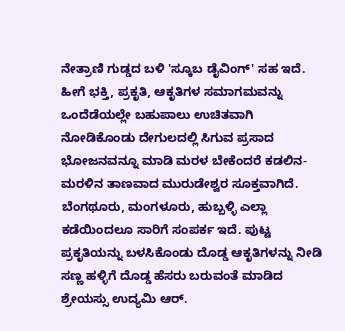ನೇತ್ರಾಣಿ ಗುಡ್ಡದ ಬಳಿ 'ಸ್ಕೂಬ ಡೈವಿಂಗ್‌' ಸಹ ಇದೆ. ಹೀಗೆ ಭಕ್ತಿ, ಪ್ರಕೃತಿ, ಆಕೃತಿಗಳ ಸಮಾಗಮವನ್ನು ಒಂದೆಡೆಯಲ್ಲೇ ಬಹುಪಾಲು ಉಚಿತವಾಗಿ ನೋಡಿಕೊಂಡು ದೇಗುಲದಲ್ಲಿ ಸಿಗುವ ಪ್ರಸಾದ ಭೋಜನವನ್ನೂ ಮಾಡಿ ಮರಳ ಬೇಕೆಂದರೆ ಕಡಲಿನ-ಮರಳಿನ ತಾಣವಾದ ಮುರುಡೇಶ್ವರ ಸೂಕ್ತವಾಗಿದೆ. ಬೆಂಗಥೂರು, ಮಂಗಳೂರು, ಹುಬ್ಬಳ್ಳಿ ಎಲ್ಲಾ ಕಡೆಯಿಂದಲೂ ಸಾರಿಗೆ ಸಂಪರ್ಕ ಇದೆ. ಪುಟ್ಟ ಪ್ರಕೃತಿಯನ್ನು ಬಳಸಿಕೊಂಡು ದೊಡ್ಡ ಆಕೃತಿಗಳನ್ನು ನೀಡಿ ಸಣ್ಣ ಹಳ್ಳಿಗೆ ದೊಡ್ಡ ಹೆಸರು ಬರುವಂತೆ ಮಾಡಿದ ಶ್ರೇಯಸ್ಸು ಉದ್ಯಮಿ ಆರ್.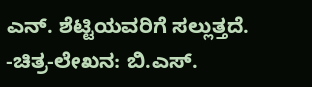ಎನ್. ಶೆಟ್ಟಿಯವರಿಗೆ ಸಲ್ಲುತ್ತದೆ. -ಚಿತ್ರ-ಲೇಖನ: ಬಿ.ಎಸ್.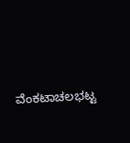ವೆಂಕಟಾಚಲಭಟ್ಟ